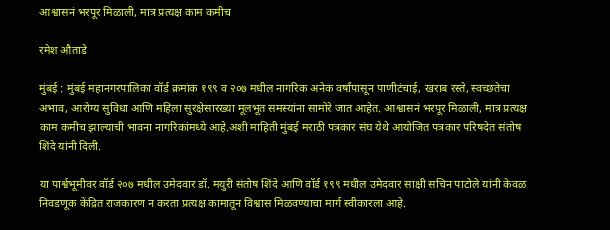आश्वासनं भरपूर मिळाली, मात्र प्रत्यक्ष काम कमीच

रमेश औताडे

मुंबई : मुंबई महानगरपालिका वॉर्ड क्रमांक १९९ व २०७ मधील नागरिक अनेक वर्षांपासून पाणीटंचाई, खराब रस्ते, स्वच्छतेचा अभाव, आरोग्य सुविधा आणि महिला सुरक्षेसारख्या मूलभूत समस्यांना सामोरे जात आहेत. आश्वासनं भरपूर मिळाली, मात्र प्रत्यक्ष काम कमीच झाल्याची भावना नागरिकांमध्ये आहे.अशी माहिती मुंबई मराठी पत्रकार संघ येथे आयोजित पत्रकार परिषदेत संतोष शिंदे यांनी दिली.

या पार्श्वभूमीवर वॉर्ड २०७ मधील उमेदवार डॉ. मयुरी संतोष शिंदे आणि वॉर्ड १९९ मधील उमेदवार साक्षी सचिन पाटोले यांनी केवळ निवडणूक केंद्रित राजकारण न करता प्रत्यक्ष कामातून विश्वास मिळवण्याचा मार्ग स्वीकारला आहे.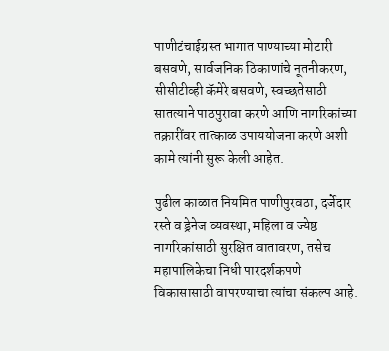पाणीटंचाईग्रस्त भागात पाण्याच्या मोटारी बसवणे, सार्वजनिक ठिकाणांचे नूतनीकरण, सीसीटीव्ही कॅमेरे बसवणे, स्वच्छतेसाठी सातत्याने पाठपुरावा करणे आणि नागरिकांच्या तक्रारींवर तात्काळ उपाययोजना करणे अशी कामे त्यांनी सुरू केली आहेत.

पुढील काळात नियमित पाणीपुरवठा, दर्जेदार रस्ते व ड्रेनेज व्यवस्था, महिला व ज्येष्ठ नागरिकांसाठी सुरक्षित वातावरण, तसेच महापालिकेचा निधी पारदर्शकपणे विकासासाठी वापरण्याचा त्यांचा संकल्प आहे.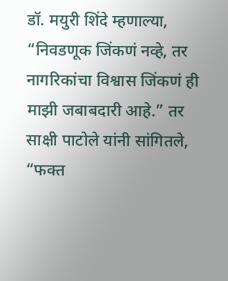डॉ. मयुरी शिंदे म्हणाल्या, “निवडणूक जिंकणं नव्हे, तर नागरिकांचा विश्वास जिंकणं ही माझी जबाबदारी आहे.” तर साक्षी पाटोले यांनी सांगितले, “फक्त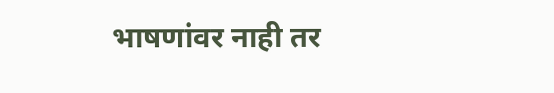भाषणांवर नाही तर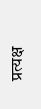प्रत्यक्ष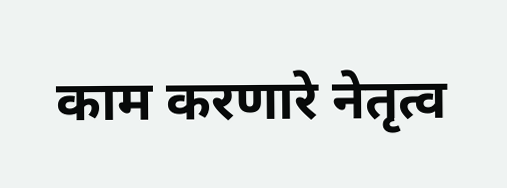काम करणारे नेतृत्व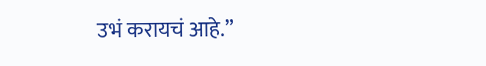उभं करायचं आहे.”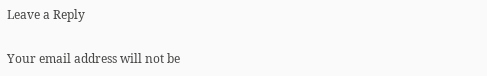Leave a Reply

Your email address will not be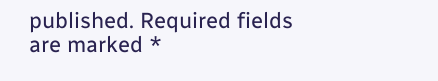published. Required fields are marked *